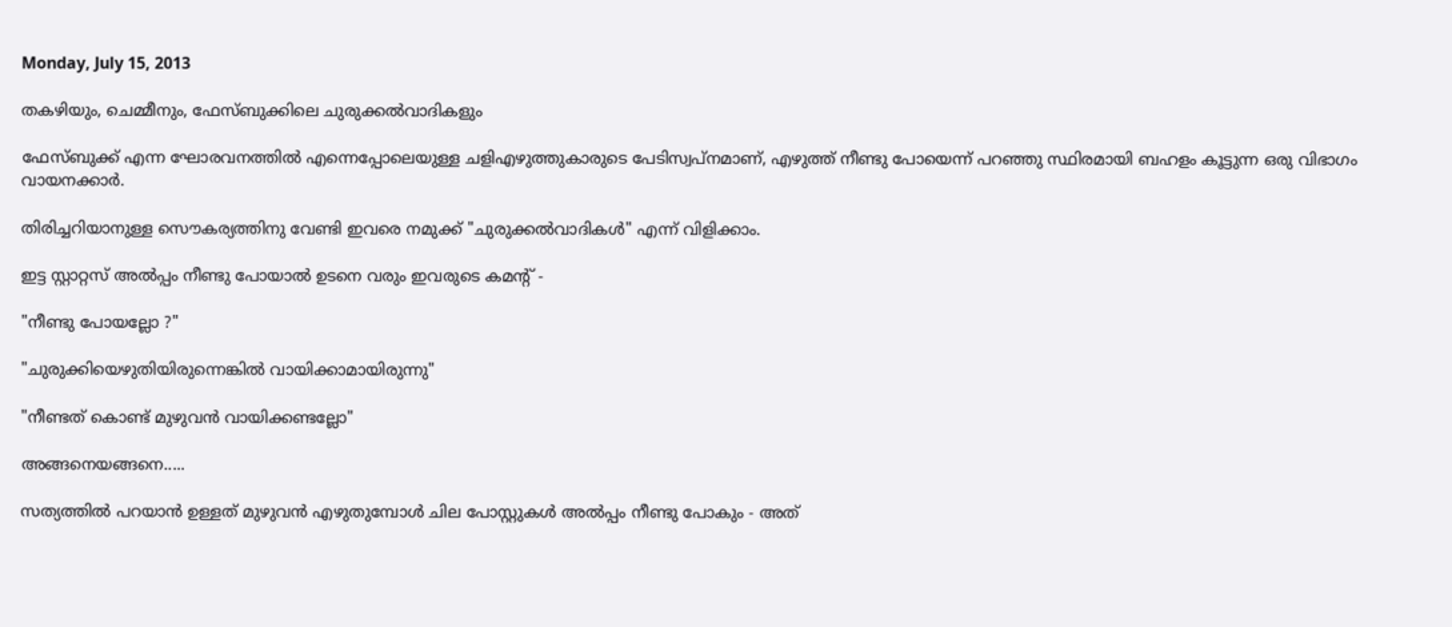Monday, July 15, 2013

തകഴിയും, ചെമ്മീനും, ഫേസ്ബുക്കിലെ ചുരുക്കല്‍വാദികളും

ഫേസ്ബുക്ക് എന്ന ഘോരവനത്തില്‍ എന്നെപ്പോലെയുള്ള ചളിഎഴുത്തുകാരുടെ പേടിസ്വപ്നമാണ്, എഴുത്ത് നീണ്ടു പോയെന്ന് പറഞ്ഞു സ്ഥിരമായി ബഹളം കൂട്ടുന്ന ഒരു വിഭാഗം വായനക്കാര്‍.

തിരിച്ചറിയാനുള്ള സൌകര്യത്തിനു വേണ്ടി ഇവരെ നമുക്ക് "ചുരുക്കല്‍വാദികള്‍" എന്ന് വിളിക്കാം.

ഇട്ട സ്റ്റാറ്റസ് അല്‍പ്പം നീണ്ടു പോയാല്‍ ഉടനെ വരും ഇവരുടെ കമന്റ് -

"നീണ്ടു പോയല്ലോ ?"

"ചുരുക്കിയെഴുതിയിരുന്നെങ്കില്‍ വായിക്കാമായിരുന്നു"

"നീണ്ടത് കൊണ്ട് മുഴുവന്‍ വായിക്കണ്ടല്ലോ"

അങ്ങനെയങ്ങനെ.....

സത്യത്തില്‍ പറയാന്‍ ഉള്ളത് മുഴുവന്‍ എഴുതുമ്പോള്‍ ചില പോസ്റ്റുകള്‍ അല്‍പ്പം നീണ്ടു പോകും - അത്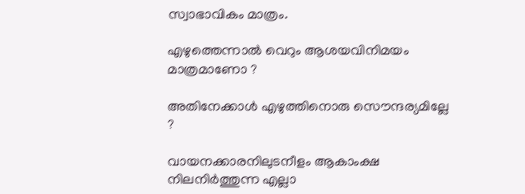സ്വാഭാവികം മാത്രം.

എഴുത്തെന്നാല്‍ വെറും ആശയവിനിമയം മാത്രമാണോ ?

അതിനേക്കാള്‍ എഴുത്തിനൊരു സൌന്ദര്യമില്ലേ ?

വായനക്കാരനിലുടനീളം ആകാംക്ഷ നിലനിര്‍ത്തുന്ന എല്ലാ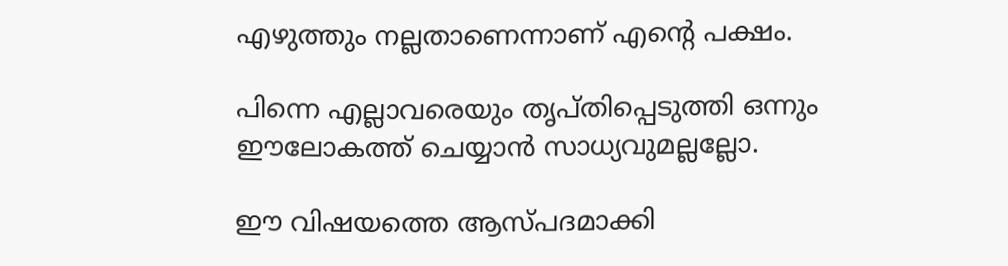എഴുത്തും നല്ലതാണെന്നാണ് എന്‍റെ പക്ഷം.

പിന്നെ എല്ലാവരെയും തൃപ്തിപ്പെടുത്തി ഒന്നും ഈലോകത്ത് ചെയ്യാന്‍ സാധ്യവുമല്ലല്ലോ.

ഈ വിഷയത്തെ ആസ്പദമാക്കി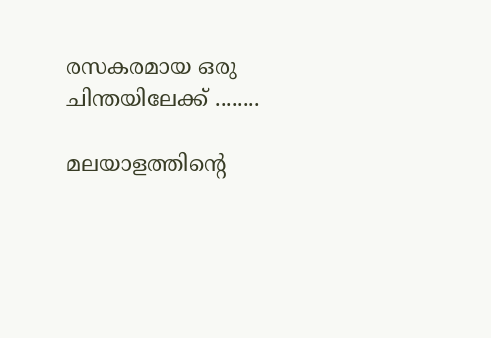രസകരമായ ഒരു ചിന്തയിലേക്ക് ........

മലയാളത്തിന്‍റെ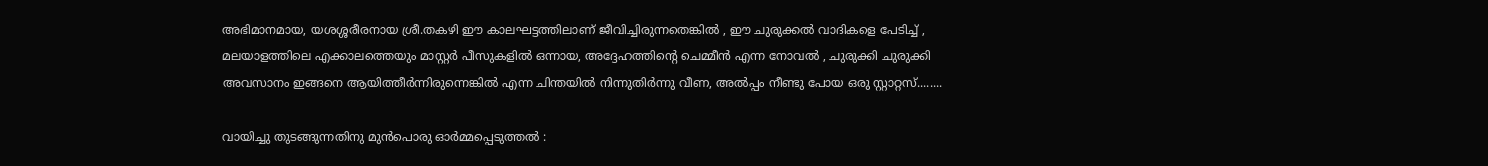അഭിമാനമായ, യശശ്ശരീരനായ ശ്രീ.തകഴി ഈ കാലഘട്ടത്തിലാണ് ജീവിച്ചിരുന്നതെങ്കില്‍ , ഈ ചുരുക്കല്‍ വാദികളെ പേടിച്ച് , മലയാളത്തിലെ എക്കാലത്തെയും മാസ്റ്റര്‍ പീസുകളില്‍ ഒന്നായ, അദ്ദേഹത്തിന്‍റെ ചെമ്മീന്‍ എന്ന നോവല്‍ , ചുരുക്കി ചുരുക്കി അവസാനം ഇങ്ങനെ ആയിത്തീര്‍ന്നിരുന്നെങ്കില്‍ എന്ന ചിന്തയില്‍ നിന്നുതിര്‍ന്നു വീണ, അല്‍പ്പം നീണ്ടു പോയ ഒരു സ്റ്റാറ്റസ്........

വായിച്ചു തുടങ്ങുന്നതിനു മുന്‍പൊരു ഓര്‍മ്മപ്പെടുത്തല്‍ :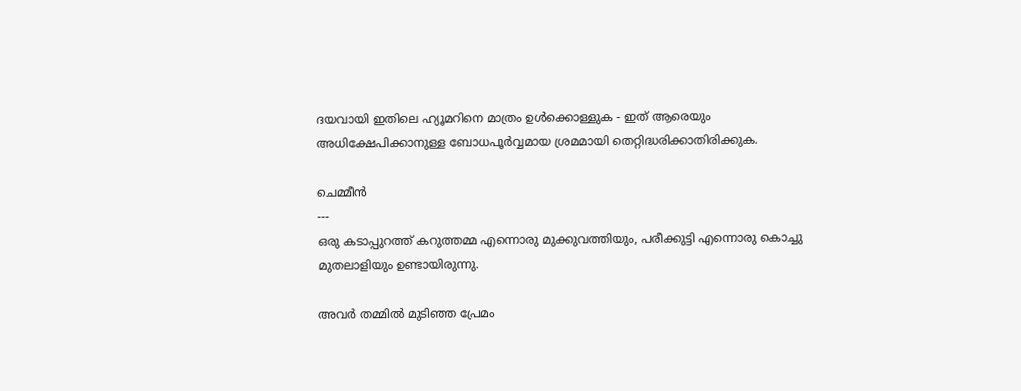ദയവായി ഇതിലെ ഹ്യൂമറിനെ മാത്രം ഉള്‍ക്കൊള്ളുക - ഇത് ആരെയും അധിക്ഷേപിക്കാനുള്ള ബോധപൂര്‍വ്വമായ ശ്രമമായി തെറ്റിദ്ധരിക്കാതിരിക്കുക.

ചെമ്മീന്‍
---
ഒരു കടാപ്പുറത്ത്‌ കറുത്തമ്മ എന്നൊരു മുക്കുവത്തിയും, പരീക്കുട്ടി എന്നൊരു കൊച്ചു മുതലാളിയും ഉണ്ടായിരുന്നു.

അവര്‍ തമ്മില്‍ മുടിഞ്ഞ പ്രേമം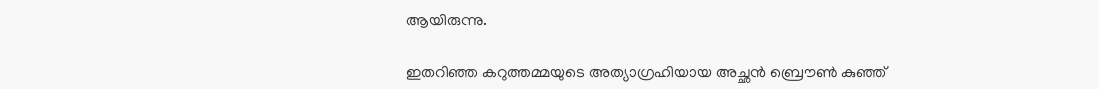ആയിരുന്നു.

ഇതറിഞ്ഞ കറുത്തമ്മയുടെ അത്യാഗ്രഹിയായ അച്ഛന്‍ ബ്രൌണ്‍ കുഞ്ഞ്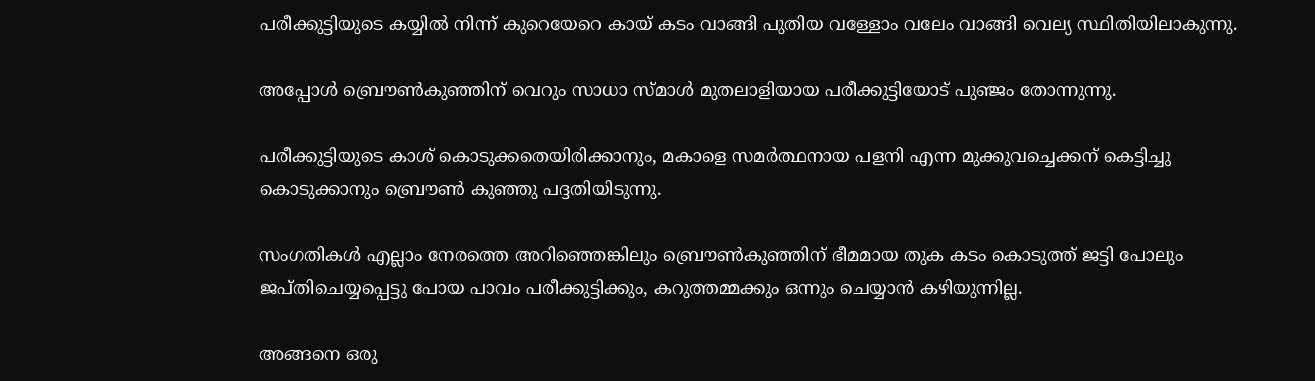പരീക്കുട്ടിയുടെ കയ്യില്‍ നിന്ന് കുറെയേറെ കായ് കടം വാങ്ങി പുതിയ വള്ളോം വലേം വാങ്ങി വെല്യ സ്ഥിതിയിലാകുന്നു.

അപ്പോള്‍ ബ്രൌണ്‍കുഞ്ഞിന് വെറും സാധാ സ്മാള്‍ മുതലാളിയായ പരീക്കുട്ടിയോട് പുഞ്ജം തോന്നുന്നു.

പരീക്കുട്ടിയുടെ കാശ് കൊടുക്കതെയിരിക്കാനും, മകാളെ സമര്‍ത്ഥനായ പളനി എന്ന മുക്കുവച്ചെക്കന് കെട്ടിച്ചു കൊടുക്കാനും ബ്രൌണ്‍ കുഞ്ഞു പദ്ദതിയിടുന്നു.

സംഗതികള്‍ എല്ലാം നേരത്തെ അറിഞ്ഞെങ്കിലും ബ്രൌണ്‍കുഞ്ഞിന് ഭീമമായ തുക കടം കൊടുത്ത് ജട്ടി പോലും ജപ്തിചെയ്യപ്പെട്ടു പോയ പാവം പരീക്കുട്ടിക്കും, കറുത്തമ്മക്കും ഒന്നും ചെയ്യാന്‍ കഴിയുന്നില്ല.

അങ്ങനെ ഒരു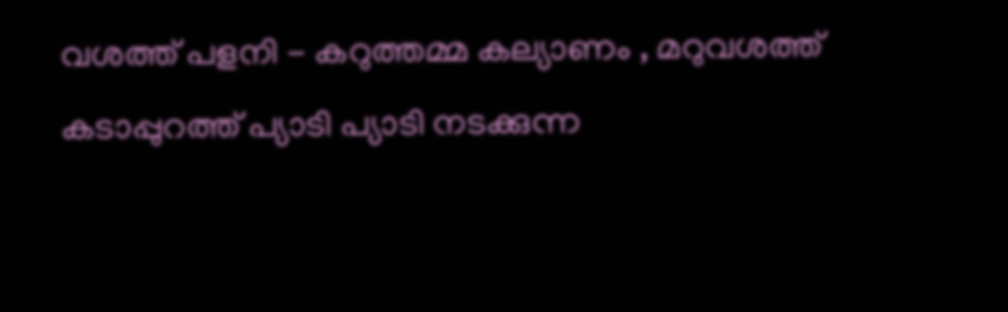വശത്ത്‌ പളനി - കറുത്തമ്മ കല്യാണം , മറുവശത്ത്‌ കടാപ്പുറത്ത്‌ പ്യാടി പ്യാടി നടക്കുന്ന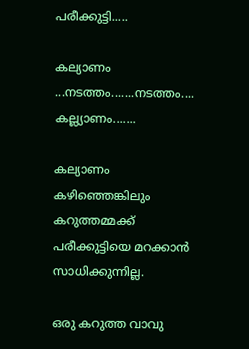പരീക്കുട്ടി.....

കല്യാണം ...നടത്തം.......നടത്തം.... കല്ല്യാണം.......

കല്യാണം കഴിഞ്ഞെങ്കിലും കറുത്തമ്മക്ക് പരീക്കുട്ടിയെ മറക്കാന്‍ സാധിക്കുന്നില്ല.

ഒരു കറുത്ത വാവു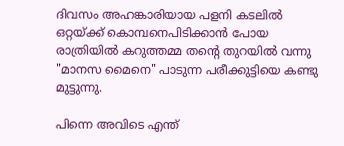ദിവസം അഹങ്കാരിയായ പളനി കടലില്‍ ഒറ്റയ്ക്ക് കൊമ്പനെപിടിക്കാന്‍ പോയ രാത്രിയില്‍ കറുത്തമ്മ തന്‍റെ തുറയില്‍ വന്നു "മാനസ മൈനെ" പാടുന്ന പരീക്കുട്ടിയെ കണ്ടു മുട്ടുന്നു.

പിന്നെ അവിടെ എന്ത്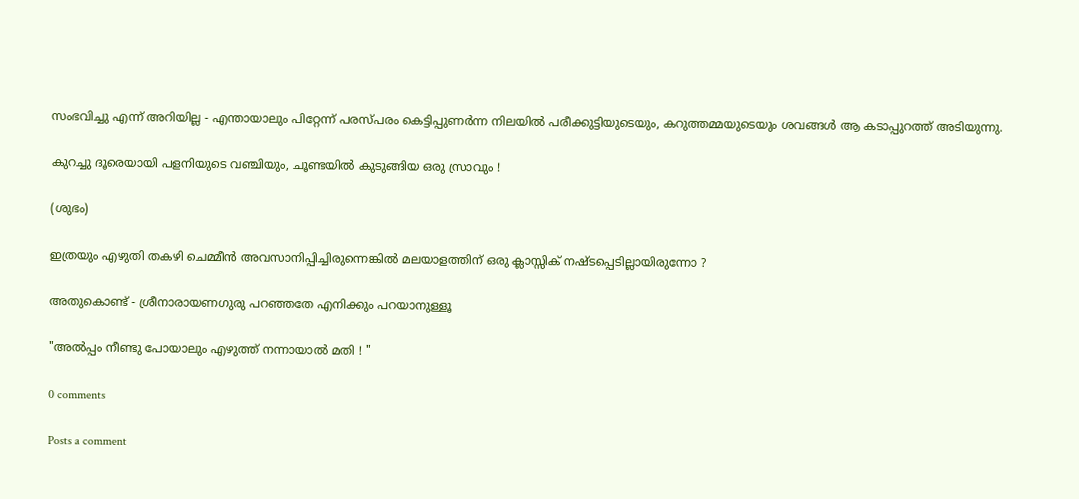സംഭവിച്ചു എന്ന് അറിയില്ല - എന്തായാലും പിറ്റേന്ന് പരസ്പരം കെട്ടിപ്പുണര്‍ന്ന നിലയില്‍ പരീക്കുട്ടിയുടെയും, കറുത്തമ്മയുടെയും ശവങ്ങള്‍ ആ കടാപ്പുറത്ത്‌ അടിയുന്നു.

കുറച്ചു ദൂരെയായി പളനിയുടെ വഞ്ചിയും, ചൂണ്ടയില്‍ കുടുങ്ങിയ ഒരു സ്രാവും !

(ശുഭം)

ഇത്രയും എഴുതി തകഴി ചെമ്മീന്‍ അവസാനിപ്പിച്ചിരുന്നെങ്കില്‍ മലയാളത്തിന് ഒരു ക്ലാസ്സിക് നഷ്ടപ്പെടില്ലായിരുന്നോ ?

അതുകൊണ്ട് - ശ്രീനാരായണഗുരു പറഞ്ഞതേ എനിക്കും പറയാനുള്ളൂ

"അല്‍പ്പം നീണ്ടു പോയാലും എഴുത്ത് നന്നായാല്‍ മതി ! "

0 comments

Posts a comment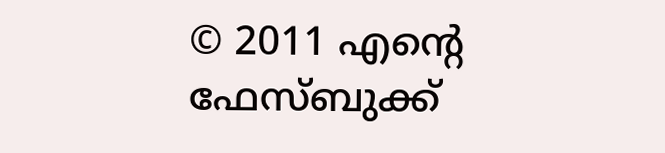© 2011 എന്‍റെ ഫേസ്ബുക്ക്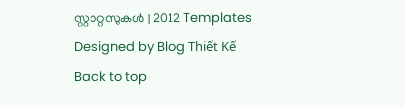സ്റ്റാറ്റസുകള്‍ | 2012 Templates
Designed by Blog Thiết Kế
Back to top